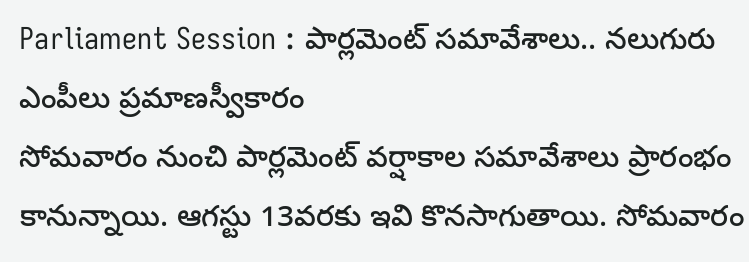Parliament Session : పార్లమెంట్ సమావేశాలు.. నలుగురు ఎంపీలు ప్రమాణస్వీకారం
సోమవారం నుంచి పార్లమెంట్ వర్షాకాల సమావేశాలు ప్రారంభం కానున్నాయి. ఆగస్టు 13వరకు ఇవి కొనసాగుతాయి. సోమవారం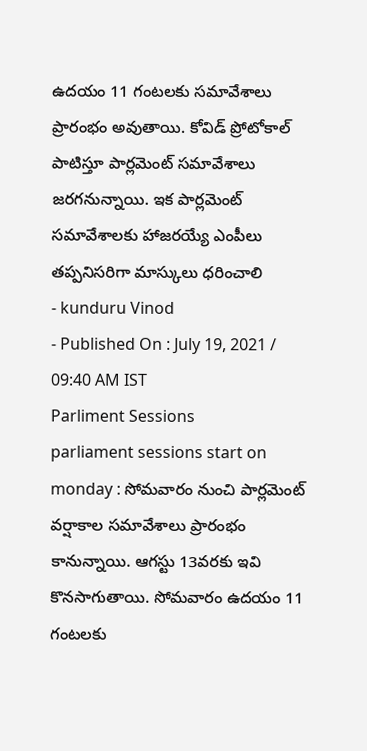ఉదయం 11 గంటలకు సమావేశాలు ప్రారంభం అవుతాయి. కోవిడ్ ప్రోటోకాల్ పాటిస్తూ పార్లమెంట్ సమావేశాలు జరగనున్నాయి. ఇక పార్లమెంట్ సమావేశాలకు హాజరయ్యే ఎంపీలు తప్పనిసరిగా మాస్కులు ధరించాలి
- kunduru Vinod
- Published On : July 19, 2021 / 09:40 AM IST
Parliment Sessions
parliament sessions start on monday : సోమవారం నుంచి పార్లమెంట్ వర్షాకాల సమావేశాలు ప్రారంభం కానున్నాయి. ఆగస్టు 13వరకు ఇవి కొనసాగుతాయి. సోమవారం ఉదయం 11 గంటలకు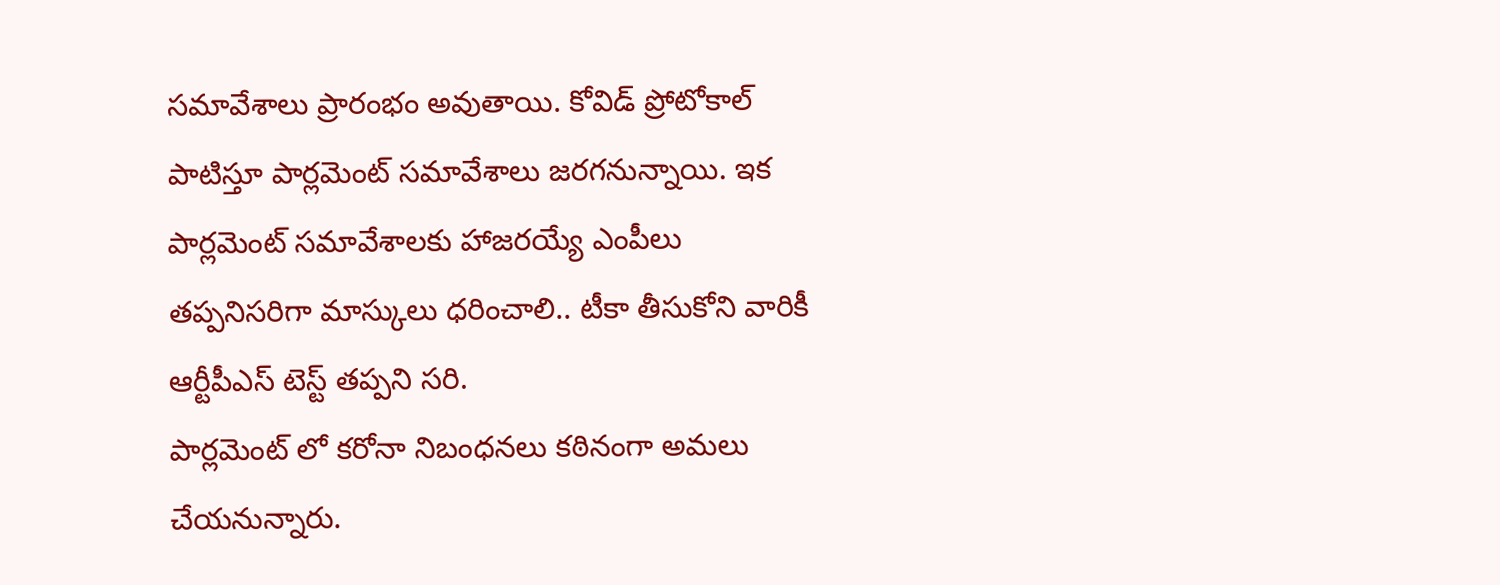సమావేశాలు ప్రారంభం అవుతాయి. కోవిడ్ ప్రోటోకాల్ పాటిస్తూ పార్లమెంట్ సమావేశాలు జరగనున్నాయి. ఇక పార్లమెంట్ సమావేశాలకు హాజరయ్యే ఎంపీలు తప్పనిసరిగా మాస్కులు ధరించాలి.. టీకా తీసుకోని వారికీ ఆర్టీపీఎస్ టెస్ట్ తప్పని సరి.
పార్లమెంట్ లో కరోనా నిబంధనలు కఠినంగా అమలు చేయనున్నారు.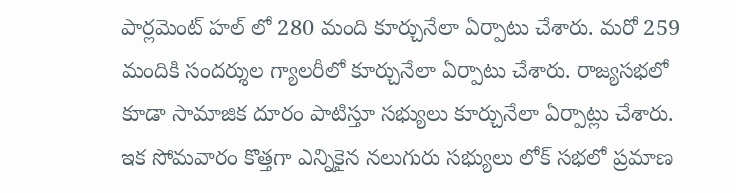పార్లమెంట్ హల్ లో 280 మంది కూర్చునేలా ఏర్పాటు చేశారు. మరో 259 మందికి సందర్శుల గ్యాలరీలో కూర్చునేలా ఏర్పాటు చేశారు. రాజ్యసభలో కూడా సామాజిక దూరం పాటిస్తూ సభ్యులు కూర్చునేలా ఏర్పాట్లు చేశారు. ఇక సోమవారం కొత్తగా ఎన్నికైన నలుగురు సభ్యులు లోక్ సభలో ప్రమాణ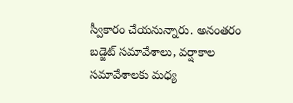స్వీకారం చేయనున్నారు. అనంతరం బడ్జెట్ సమావేశాలు, వర్షాకాల సమావేశాలకు మధ్య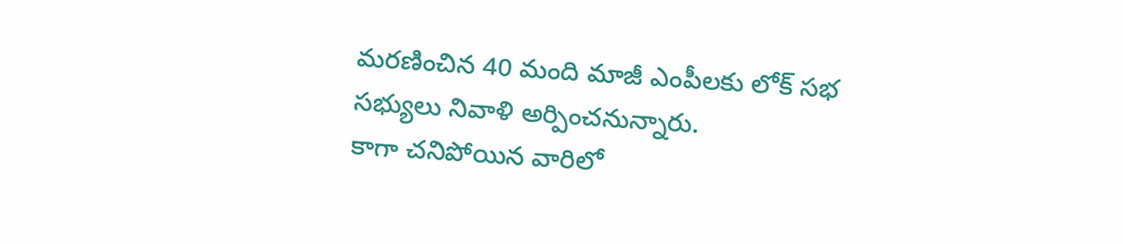మరణించిన 40 మంది మాజీ ఎంపీలకు లోక్ సభ సభ్యులు నివాళి అర్పించనున్నారు.
కాగా చనిపోయిన వారిలో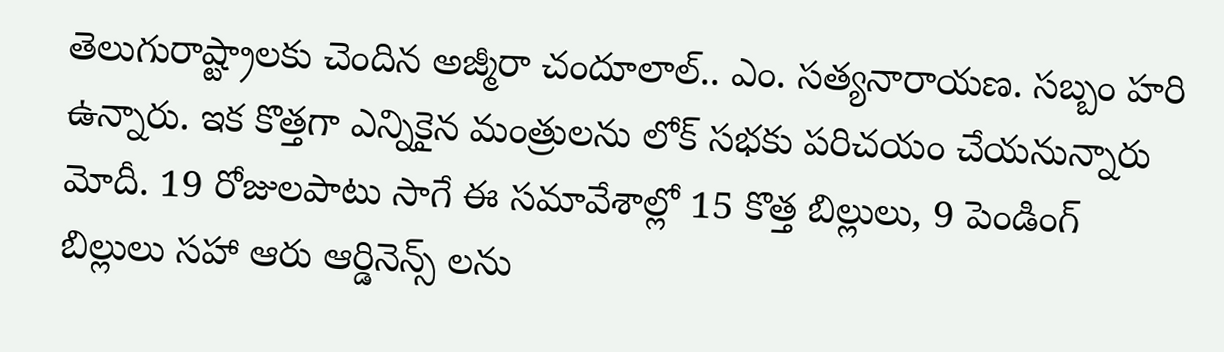తెలుగురాష్ట్రాలకు చెందిన అజ్మీరా చందూలాల్.. ఎం. సత్యనారాయణ. సబ్బం హరి ఉన్నారు. ఇక కొత్తగా ఎన్నికైన మంత్రులను లోక్ సభకు పరిచయం చేయనున్నారు మోదీ. 19 రోజులపాటు సాగే ఈ సమావేశాల్లో 15 కొత్త బిల్లులు, 9 పెండింగ్ బిల్లులు సహా ఆరు ఆర్డినెన్స్ లను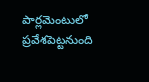పార్లమెంటులో ప్రవేశపెట్టనుంది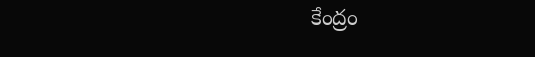కేంద్రం